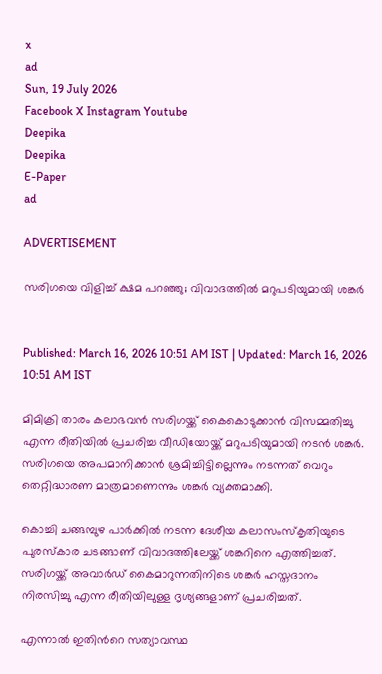x
ad
Sun, 19 July 2026
Facebook X Instagram Youtube
Deepika
Deepika
E-Paper
ad

ADVERTISEMENT

സരിഗയെ വിളിച്ച് ക്ഷമ പറഞ്ഞു; വിവാദത്തിൽ മറുപടിയുമായി ശങ്കർ


Published: March 16, 2026 10:51 AM IST | Updated: March 16, 2026 10:51 AM IST

മിമിക്രി താരം കലാഭവൻ സരിഗയ്ക്ക് കൈകൊടുക്കാൻ വിസമ്മതിച്ചു എന്ന രീതിയിൽ പ്രചരിച്ച വീഡിയോയ്ക്ക് മറുപടിയുമായി നടൻ ശങ്കർ. സരിഗയെ അപമാനിക്കാൻ ശ്രമിച്ചിട്ടില്ലെന്നും നടന്നത് വെറും തെറ്റിദ്ധാരണ മാത്രമാണെന്നും ശങ്കർ വ്യക്തമാക്കി.

കൊച്ചി ചങ്ങമ്പുഴ പാർക്കിൽ നടന്ന ദേശീയ കലാസംസ്കൃതിയുടെ പുരസ്കാര ചടങ്ങാണ് വിവാദത്തിലേയ്ക്ക് ശങ്കറിനെ എത്തിച്ചത്. സരിഗയ്ക്ക് അവാർഡ് കൈമാറുന്നതിനിടെ ശങ്കർ ഹസ്തദാനം നിരസിച്ചു എന്ന രീതിയിലുള്ള ദൃശ്യങ്ങളാണ് പ്രചരിച്ചത്.

എന്നാൽ ഇതിന്‍റെ സത്യാവസ്ഥ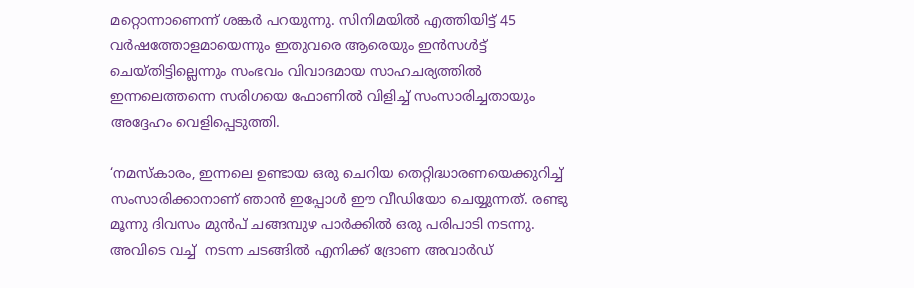മറ്റൊന്നാണെന്ന് ശങ്കർ പറയുന്നു. സിനിമയിൽ എത്തിയിട്ട് 45 വർഷത്തോളമായെന്നും ഇതുവരെ ആരെയും ഇൻസൾട്ട് ചെയ്തിട്ടില്ലെന്നും സംഭവം വിവാദമായ സാഹചര്യത്തിൽ ഇന്നലെത്തന്നെ സരിഗയെ ഫോണിൽ വിളിച്ച് സംസാരിച്ചതായും അദ്ദേഹം വെളിപ്പെടുത്തി.

‘നമസ്കാരം, ഇന്നലെ ഉണ്ടായ ഒരു ചെറിയ തെറ്റിദ്ധാരണയെക്കുറിച്ച് സംസാരിക്കാനാണ് ഞാൻ ഇപ്പോൾ ഈ വീഡിയോ ചെയ്യുന്നത്. രണ്ടു മൂന്നു ദിവസം മുൻപ് ചങ്ങമ്പുഴ പാർക്കിൽ ഒരു പരിപാടി നടന്നു. അവിടെ വച്ച്  നടന്ന ചടങ്ങിൽ എനിക്ക് ദ്രോണ അവാർഡ്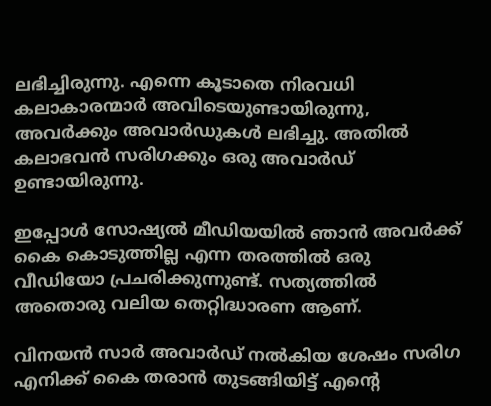ലഭിച്ചിരുന്നു. എന്നെ കൂടാതെ നിരവധി കലാകാരന്മാർ അവിടെയുണ്ടായിരുന്നു, അവർക്കും അവാർഡുകൾ ലഭിച്ചു. അതിൽ കലാഭവൻ സരിഗക്കും ഒരു അവാർഡ് ഉണ്ടായിരുന്നു.

ഇപ്പോൾ സോഷ്യൽ മീഡിയയിൽ ഞാൻ അവർക്ക് കൈ കൊടുത്തില്ല എന്ന തരത്തിൽ ഒരു വീഡിയോ പ്രചരിക്കുന്നുണ്ട്. സത്യത്തിൽ അതൊരു വലിയ തെറ്റിദ്ധാരണ ആണ്.

വിനയൻ സാർ അവാർഡ് നൽകിയ ശേഷം സരിഗ എനിക്ക് കൈ തരാൻ തുടങ്ങിയിട്ട് എന്‍റെ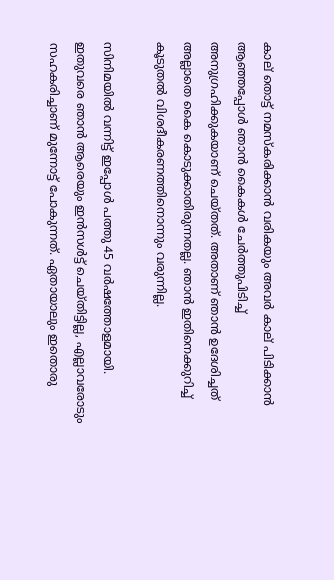കാല് തൊട്ട് നമസ്കരിക്കാൻ വരികയും അവർ കാല് പിടിക്കാൻ ആഞ്ഞപ്പോൾ ഞാൻ കൈകൾ ചേർത്തുപിടിച്ച് അനുഗ്രഹിക്കുകയാണ് ചെയ്തത്. അതാണ് ഞാൻ ഉദേശിച്ചത് അല്ലാതെ കൈ കൊടുക്കാതിരുന്നതല്ല. ഞാൻ ഇതിനെക്കുറിച്ച് കൂടുതൽ വിശദീകരണത്തിനൊന്നും വരുന്നില്ല.

സിനിമയിൽ വന്നിട്ട് ഇപ്പോൾ പത്തു 45 വർഷത്തോളമായി. ഇതുവരെ ഞാൻ ആരെയും ഇൻസൾട്ട് ചെയ്തിട്ടില്ല, എല്ലാവരോടും സഹകരിച്ചാണ് മുന്നോട്ട് പോകുന്നത്. ഏതായാലും ഇതൊരു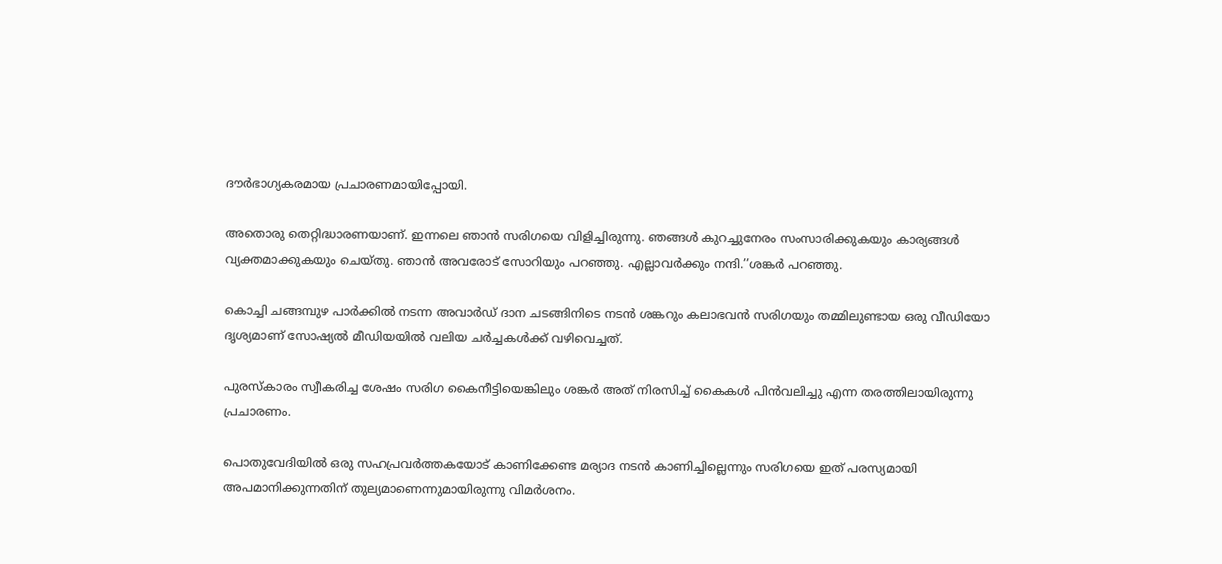ദൗർഭാഗ്യകരമായ പ്രചാരണമായിപ്പോയി.

അതൊരു തെറ്റിദ്ധാരണയാണ്. ഇന്നലെ ഞാൻ സരിഗയെ വിളിച്ചിരുന്നു. ഞങ്ങൾ കുറച്ചുനേരം സംസാരിക്കുകയും കാര്യങ്ങൾ വ്യക്തമാക്കുകയും ചെയ്തു. ഞാൻ അവരോട് സോറിയും പറഞ്ഞു. എല്ലാവർക്കും നന്ദി.’’ശങ്കർ പറഞ്ഞു.

കൊച്ചി ചങ്ങമ്പുഴ പാർക്കിൽ നടന്ന അവാർഡ് ദാന ചടങ്ങിനിടെ നടൻ ശങ്കറും കലാഭവൻ സരിഗയും തമ്മിലുണ്ടായ ഒരു വീഡിയോ ദൃശ്യമാണ് സോഷ്യൽ മീഡിയയിൽ വലിയ ചർച്ചകൾക്ക് വഴിവെച്ചത്.

പുരസ്കാരം സ്വീകരിച്ച ശേഷം സരിഗ കൈനീട്ടിയെങ്കിലും ശങ്കർ അത് നിരസിച്ച് കൈകൾ പിൻവലിച്ചു എന്ന തരത്തിലായിരുന്നു പ്രചാരണം.

പൊതുവേദിയിൽ ഒരു സഹപ്രവർത്തകയോട് കാണിക്കേണ്ട മര്യാദ നടൻ കാണിച്ചില്ലെന്നും സരിഗയെ ഇത് പരസ്യമായി അപമാനിക്കുന്നതിന് തുല്യമാണെന്നുമായിരുന്നു വിമർശനം.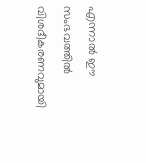എന്നാൽ ഈ സംഭവത്തിൽ വിശദീകരണവുമായി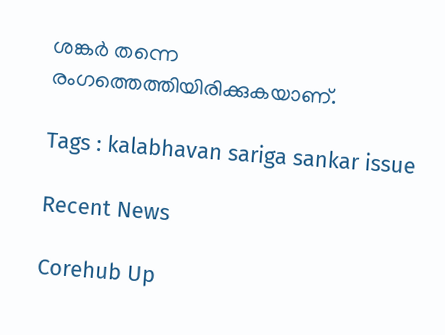ശങ്കർ തന്നെ രംഗത്തെത്തിയിരിക്കുകയാണ്.

Tags : kalabhavan sariga sankar issue

Recent News

Corehub Up